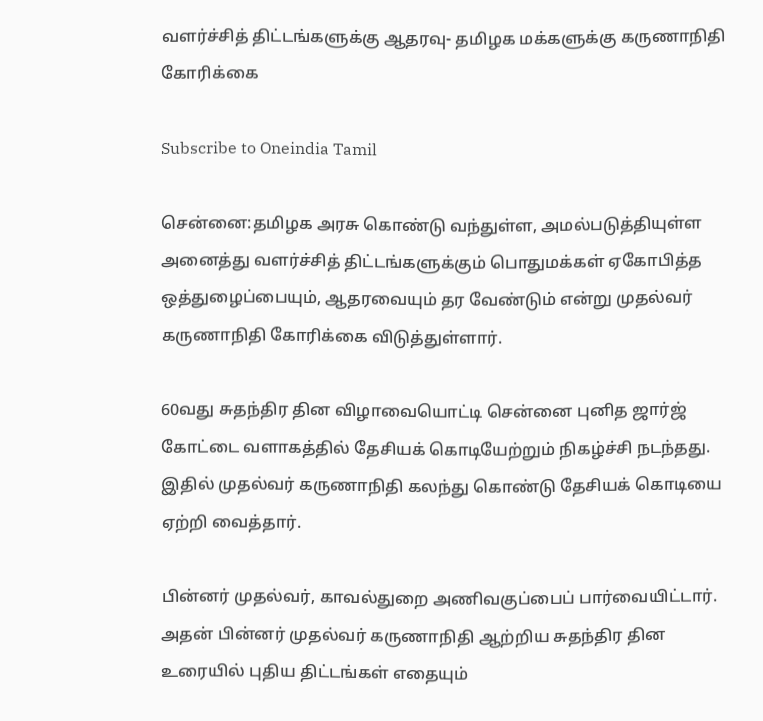வளர்ச்சித் திட்டங்களுக்கு ஆதரவு- தமிழக மக்களுக்கு கருணாநிதி கோரிக்கை

Subscribe to Oneindia Tamil

சென்னை:தமிழக அரசு கொண்டு வந்துள்ள, அமல்படுத்தியுள்ள அனைத்து வளர்ச்சித் திட்டங்களுக்கும் பொதுமக்கள் ஏகோபித்த ஒத்துழைப்பையும், ஆதரவையும் தர வேண்டும் என்று முதல்வர் கருணாநிதி கோரிக்கை விடுத்துள்ளார்.

60வது சுதந்திர தின விழாவையொட்டி சென்னை புனித ஜார்ஜ் கோட்டை வளாகத்தில் தேசியக் கொடியேற்றும் நிகழ்ச்சி நடந்தது. இதில் முதல்வர் கருணாநிதி கலந்து கொண்டு தேசியக் கொடியை ஏற்றி வைத்தார்.

பின்னர் முதல்வர், காவல்துறை அணிவகுப்பைப் பார்வையிட்டார். அதன் பின்னர் முதல்வர் கருணாநிதி ஆற்றிய சுதந்திர தின உரையில் புதிய திட்டங்கள் எதையும்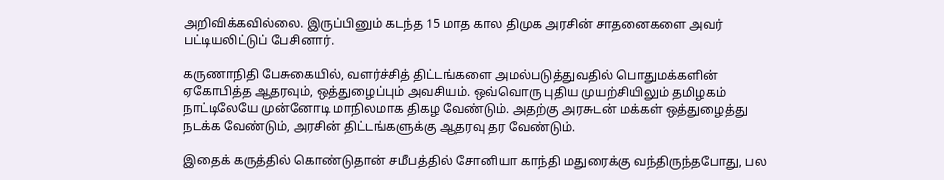அறிவிக்கவில்லை. இருப்பினும் கடந்த 15 மாத கால திமுக அரசின் சாதனைகளை அவர் பட்டியலிட்டுப் பேசினார்.

கருணாநிதி பேசுகையில், வளர்ச்சித் திட்டங்களை அமல்படுத்துவதில் பொதுமக்களின் ஏகோபித்த ஆதரவும், ஒத்துழைப்பும் அவசியம். ஒவ்வொரு புதிய முயற்சியிலும் தமிழகம் நாட்டிலேயே முன்னோடி மாநிலமாக திகழ வேண்டும். அதற்கு அரசுடன் மக்கள் ஒத்துழைத்து நடக்க வேண்டும், அரசின் திட்டங்களுக்கு ஆதரவு தர வேண்டும்.

இதைக் கருத்தில் கொண்டுதான் சமீபத்தில் சோனியா காந்தி மதுரைக்கு வந்திருந்தபோது, பல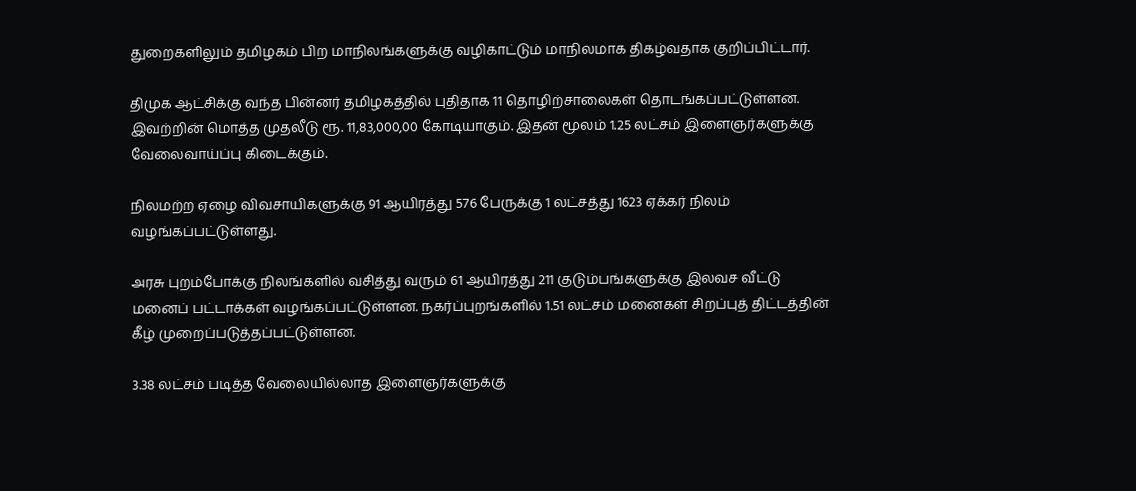துறைகளிலும் தமிழகம் பிற மாநிலங்களுக்கு வழிகாட்டும் மாநிலமாக திகழ்வதாக குறிப்பிட்டார்.

திமுக ஆட்சிக்கு வந்த பின்னர் தமிழகத்தில் புதிதாக 11 தொழிற்சாலைகள் தொடங்கப்பட்டுள்ளன. இவற்றின் மொத்த முதலீடு ரூ. 11,83,000,00 கோடியாகும். இதன் மூலம் 1.25 லட்சம் இளைஞர்களுக்கு வேலைவாய்ப்பு கிடைக்கும்.

நிலமற்ற ஏழை விவசாயிகளுக்கு 91 ஆயிரத்து 576 பேருக்கு 1 லட்சத்து 1623 ஏக்கர் நிலம் வழங்கப்பட்டுள்ளது.

அரசு புறம்போக்கு நிலங்களில் வசித்து வரும் 61 ஆயிரத்து 211 குடும்பங்களுக்கு இலவச வீட்டு மனைப் பட்டாக்கள் வழங்கப்பட்டுள்ளன. நகர்ப்புறங்களில் 1.51 லட்சம் மனைகள் சிறப்புத் திட்டத்தின் கீழ் முறைப்படுத்தப்பட்டுள்ளன.

3.38 லட்சம் படித்த வேலையில்லாத இளைஞர்களுக்கு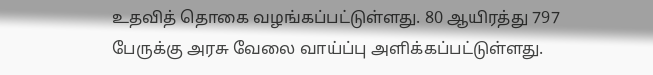உதவித் தொகை வழங்கப்பட்டுள்ளது. 80 ஆயிரத்து 797 பேருக்கு அரசு வேலை வாய்ப்பு அளிக்கப்பட்டுள்ளது.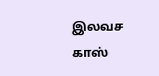இலவச காஸ்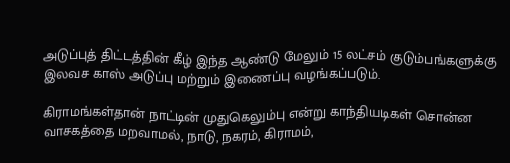அடுப்புத் திட்டத்தின் கீழ் இந்த ஆண்டு மேலும் 15 லட்சம் குடும்பங்களுக்கு இலவச காஸ் அடுப்பு மற்றும் இணைப்பு வழங்கப்படும்.

கிராமங்கள்தான் நாட்டின் முதுகெலும்பு என்று காந்தியடிகள் சொன்ன வாசகத்தை மறவாமல், நாடு, நகரம், கிராமம்,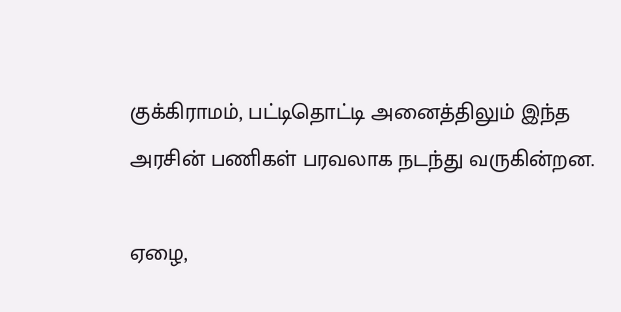குக்கிராமம், பட்டிதொட்டி அனைத்திலும் இந்த அரசின் பணிகள் பரவலாக நடந்து வருகின்றன.

ஏழை,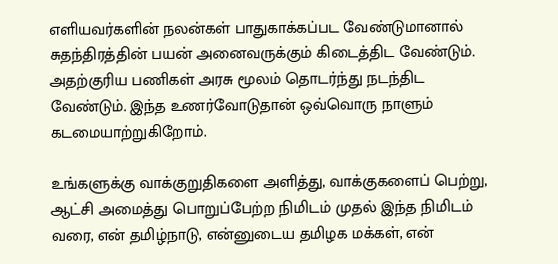எளியவர்களின் நலன்கள் பாதுகாக்கப்பட வேண்டுமானால் சுதந்திரத்தின் பயன் அனைவருக்கும் கிடைத்திட வேண்டும். அதற்குரிய பணிகள் அரசு மூலம் தொடர்ந்து நடந்திட வேண்டும். இந்த உணர்வோடுதான் ஒவ்வொரு நாளும் கடமையாற்றுகிறோம்.

உங்களுக்கு வாக்குறுதிகளை அளித்து, வாக்குகளைப் பெற்று, ஆட்சி அமைத்து பொறுப்பேற்ற நிமிடம் முதல் இந்த நிமிடம் வரை, என் தமிழ்நாடு, என்னுடைய தமிழக மக்கள், என்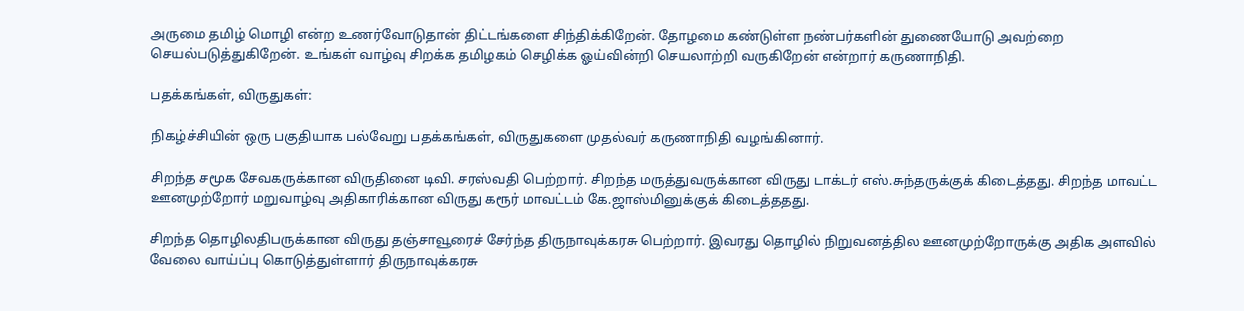அருமை தமிழ் மொழி என்ற உணர்வோடுதான் திட்டங்களை சிந்திக்கிறேன். தோழமை கண்டுள்ள நண்பர்களின் துணையோடு அவற்றை செயல்படுத்துகிறேன். உங்கள் வாழ்வு சிறக்க தமிழகம் செழிக்க ஓய்வின்றி செயலாற்றி வருகிறேன் என்றார் கருணாநிதி.

பதக்கங்கள், விருதுகள்:

நிகழ்ச்சியின் ஒரு பகுதியாக பல்வேறு பதக்கங்கள், விருதுகளை முதல்வர் கருணாநிதி வழங்கினார்.

சிறந்த சமூக சேவகருக்கான விருதினை டிவி. சரஸ்வதி பெற்றார். சிறந்த மருத்துவருக்கான விருது டாக்டர் எஸ்.சுந்தருக்குக் கிடைத்தது. சிறந்த மாவட்ட ஊனமுற்றோர் மறுவாழ்வு அதிகாரிக்கான விருது கரூர் மாவட்டம் கே.ஜாஸ்மினுக்குக் கிடைத்ததது.

சிறந்த தொழிலதிபருக்கான விருது தஞ்சாவூரைச் சேர்ந்த திருநாவுக்கரசு பெற்றார். இவரது தொழில் நிறுவனத்தில ஊனமுற்றோருக்கு அதிக அளவில் வேலை வாய்ப்பு கொடுத்துள்ளார் திருநாவுக்கரசு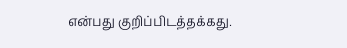என்பது குறிப்பிடத்தக்கது.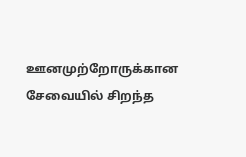ஊனமுற்றோருக்கான சேவையில் சிறந்த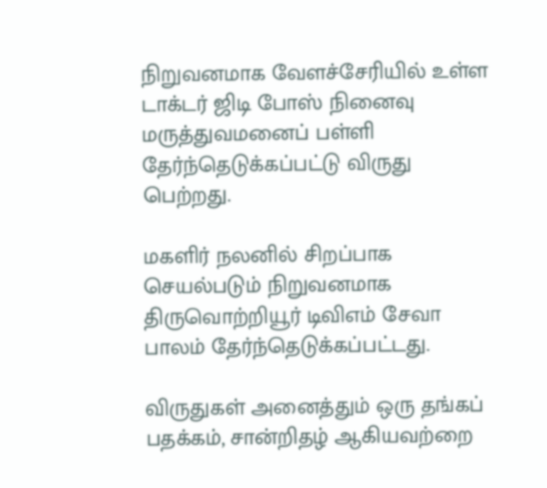நிறுவனமாக வேளச்சேரியில் உள்ள டாக்டர் ஜிடி போஸ் நினைவு மருத்துவமனைப் பள்ளி தேர்ந்தெடுக்கப்பட்டு விருது பெற்றது.

மகளிர் நலனில் சிறப்பாக செயல்படும் நிறுவனமாக திருவொற்றியூர் டிவிஎம் சேவா பாலம் தேர்ந்தெடுக்கப்பட்டது.

விருதுகள் அனைத்தும் ஒரு தங்கப் பதக்கம், சான்றிதழ் ஆகியவற்றை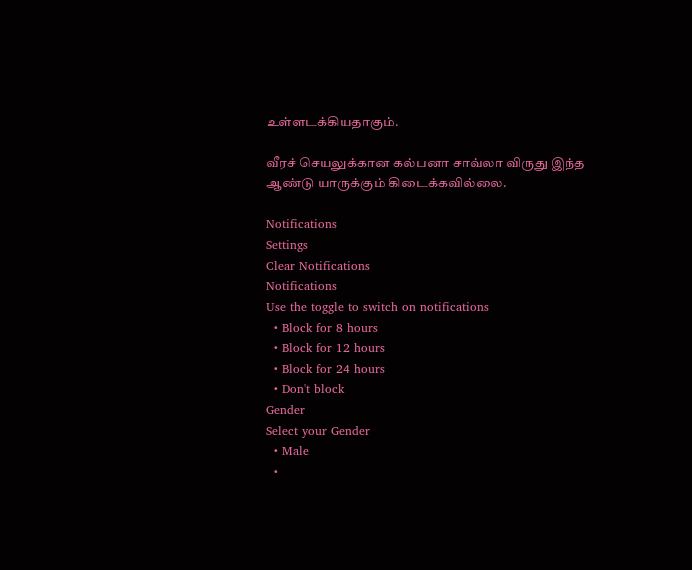உள்ளடக்கியதாகும்.

வீரச் செயலுக்கான கல்பனா சாவ்லா விருது இந்த ஆண்டு யாருக்கும் கிடைக்கவில்லை.

Notifications
Settings
Clear Notifications
Notifications
Use the toggle to switch on notifications
  • Block for 8 hours
  • Block for 12 hours
  • Block for 24 hours
  • Don't block
Gender
Select your Gender
  • Male
  •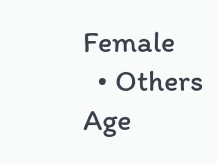Female
  • Others
Age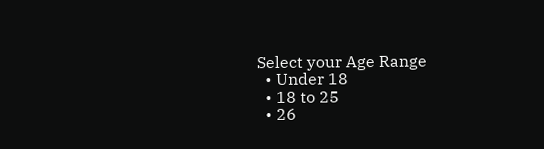Select your Age Range
  • Under 18
  • 18 to 25
  • 26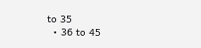to 35
  • 36 to 45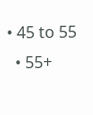• 45 to 55
  • 55+